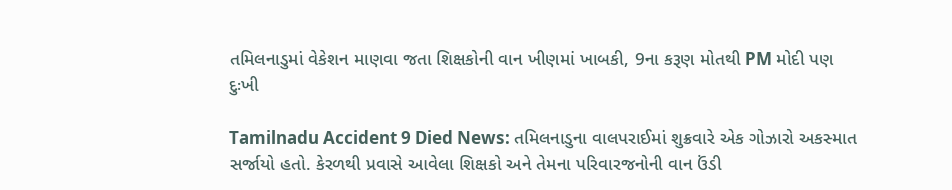તમિલનાડુમાં વેકેશન માણવા જતા શિક્ષકોની વાન ખીણમાં ખાબકી, 9ના કરૂણ મોતથી PM મોદી પણ દુઃખી

Tamilnadu Accident 9 Died News: તમિલનાડુના વાલપરાઈમાં શુક્રવારે એક ગોઝારો અકસ્માત સર્જાયો હતો. કેરળથી પ્રવાસે આવેલા શિક્ષકો અને તેમના પરિવારજનોની વાન ઉંડી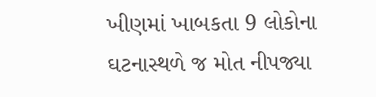ખીણમાં ખાબકતા 9 લોકોના ઘટનાસ્થળે જ મોત નીપજ્યા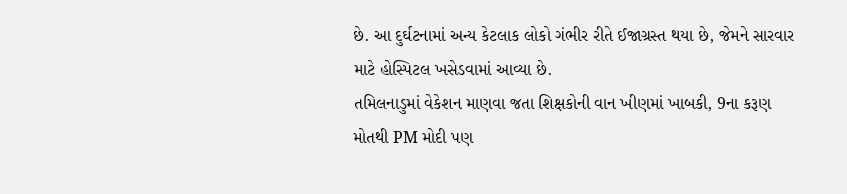છે. આ દુર્ઘટનામાં અન્ય કેટલાક લોકો ગંભીર રીતે ઈજાગ્રસ્ત થયા છે, જેમને સારવાર માટે હોસ્પિટલ ખસેડવામાં આવ્યા છે.
તમિલનાડુમાં વેકેશન માણવા જતા શિક્ષકોની વાન ખીણમાં ખાબકી, 9ના કરૂણ મોતથી PM મોદી પણ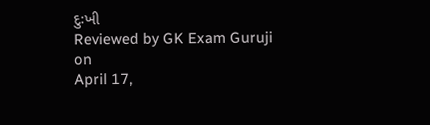દુઃખી
Reviewed by GK Exam Guruji
on
April 17,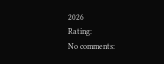2026
Rating:
No comments: